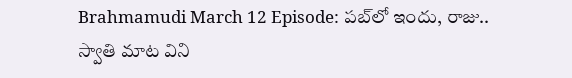Brahmamudi March 12 Episode: పబ్‌లో ఇందు, రాజు.. స్వాతి మాట విని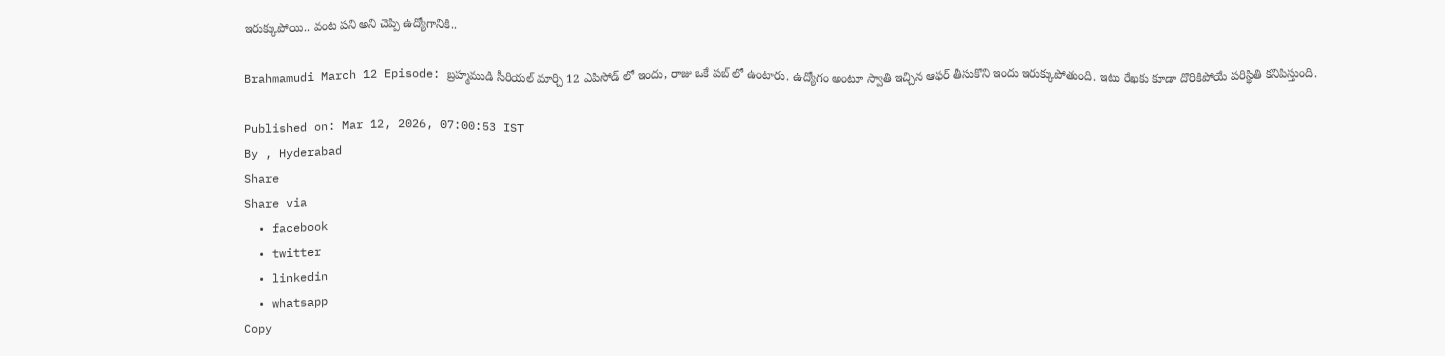ఇరుక్కుపోయి.. వంట పని అని చెప్పి ఉద్యోగానికి..

Brahmamudi March 12 Episode: బ్రహ్మముడి సీరియల్ మార్చి 12 ఎపిసోడ్ లో ఇందు, రాజు ఒకే పబ్ లో ఉంటారు. ఉద్యోగం అంటూ స్వాతి ఇచ్చిన ఆఫర్ తీసుకొని ఇందు ఇరుక్కుపోతుంది. ఇటు రేఖకు కూడా దొరికిపోయే పరిస్థితి కనిపిస్తుంది.

Published on: Mar 12, 2026, 07:00:53 IST
By , Hyderabad
Share
Share via
  • facebook
  • twitter
  • linkedin
  • whatsapp
Copy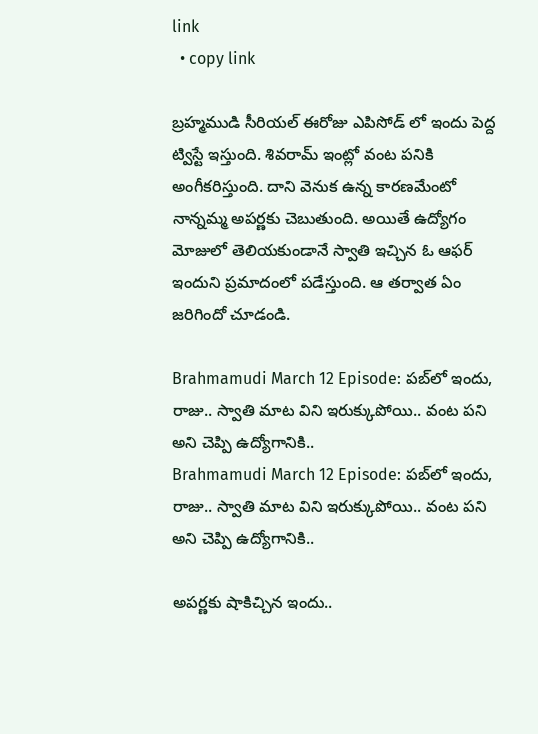link
  • copy link

బ్రహ్మముడి సీరియల్ ఈరోజు ఎపిసోడ్ లో ఇందు పెద్ద ట్విస్టే ఇస్తుంది. శివరామ్ ఇంట్లో వంట పనికి అంగీకరిస్తుంది. దాని వెనుక ఉన్న కారణమేంటో నాన్నమ్మ అపర్ణకు చెబుతుంది. అయితే ఉద్యోగం మోజులో తెలియకుండానే స్వాతి ఇచ్చిన ఓ ఆఫర్ ఇందుని ప్రమాదంలో పడేస్తుంది. ఆ తర్వాత ఏం జరిగిందో చూడండి.

Brahmamudi March 12 Episode: పబ్‌లో ఇందు, రాజు.. స్వాతి మాట విని ఇరుక్కుపోయి.. వంట పని అని చెప్పి ఉద్యోగానికి..
Brahmamudi March 12 Episode: పబ్‌లో ఇందు, రాజు.. స్వాతి మాట విని ఇరుక్కుపోయి.. వంట పని అని చెప్పి ఉద్యోగానికి..

అపర్ణకు షాకిచ్చిన ఇందు..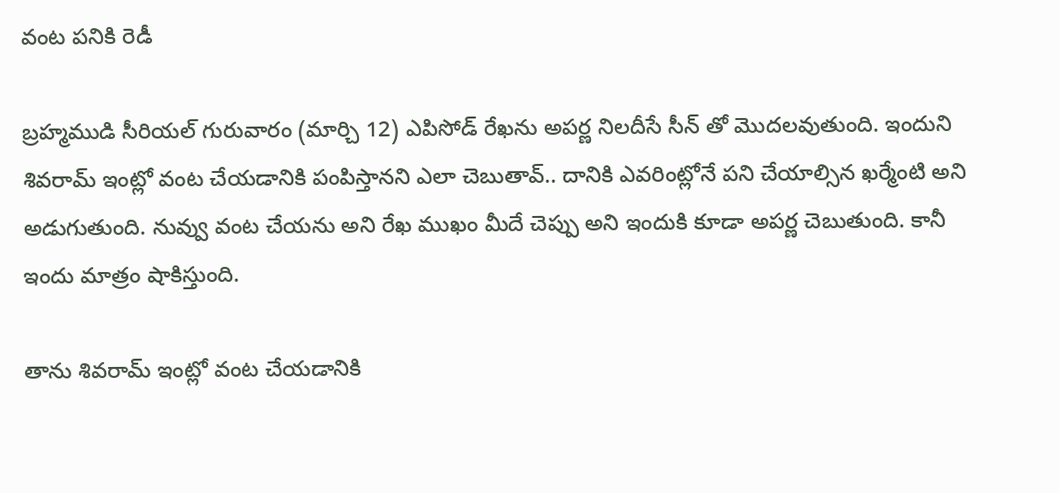వంట పనికి రెడీ

బ్రహ్మముడి సీరియల్ గురువారం (మార్చి 12) ఎపిసోడ్ రేఖను అపర్ణ నిలదీసే సీన్ తో మొదలవుతుంది. ఇందుని శివరామ్ ఇంట్లో వంట చేయడానికి పంపిస్తానని ఎలా చెబుతావ్.. దానికి ఎవరింట్లోనే పని చేయాల్సిన ఖర్మేంటి అని అడుగుతుంది. నువ్వు వంట చేయను అని రేఖ ముఖం మీదే చెప్పు అని ఇందుకి కూడా అపర్ణ చెబుతుంది. కానీ ఇందు మాత్రం షాకిస్తుంది.

తాను శివరామ్ ఇంట్లో వంట చేయడానికి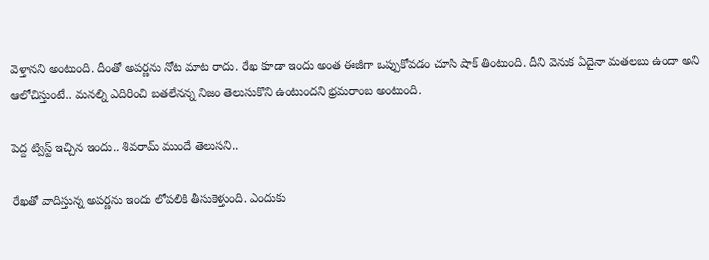వెళ్తానని అంటుంది. దీంతో అపర్ణను నోట మాట రాదు. రేఖ కూడా ఇందు అంత ఈజీగా ఒప్పుకోవడం చూసి షాక్ తింటుంది. దీని వెనుక ఏదైనా మతలబు ఉందా అని ఆలోచిస్తుంటే.. మనల్ని ఎదిరించి బతలేనన్న నిజం తెలుసుకొని ఉంటుందని భ్రమరాంబ అంటుంది.

పెద్ద ట్విస్ట్ ఇచ్చిన ఇందు.. శివరామ్ ముందే తెలుసని..

రేఖతో వాదిస్తున్న అపర్ణను ఇందు లోపలికి తీసుకెళ్తుంది. ఎందుకు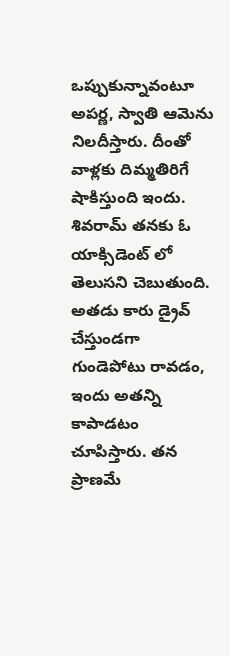ఒప్పుకున్నావంటూ అపర్ణ, స్వాతి ఆమెను నిలదీస్తారు. దీంతో వాళ్లకు దిమ్మతిరిగే షాకిస్తుంది ఇందు. శివరామ్ తనకు ఓ యాక్సిడెంట్ లో తెలుసని చెబుతుంది. అతడు కారు డ్రైవ్ చేస్తుండగా గుండెపోటు రావడం, ఇందు అతన్ని కాపాడటం చూపిస్తారు. తన ప్రాణమే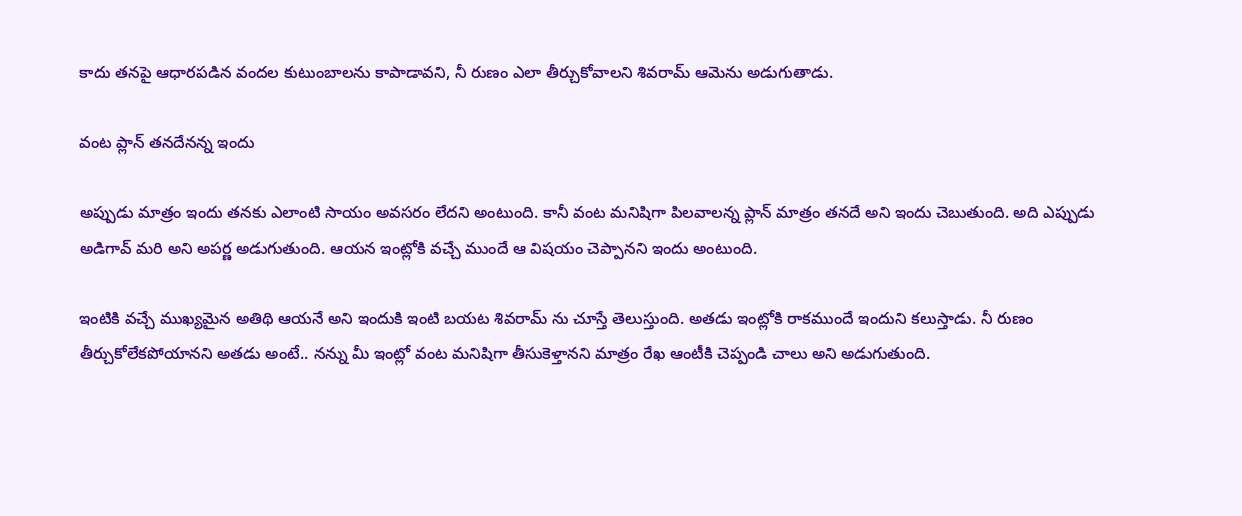కాదు తనపై ఆధారపడిన వందల కుటుంబాలను కాపాడావని, నీ రుణం ఎలా తీర్చుకోవాలని శివరామ్ ఆమెను అడుగుతాడు.

వంట ప్లాన్ తనదేనన్న ఇందు

అప్పుడు మాత్రం ఇందు తనకు ఎలాంటి సాయం అవసరం లేదని అంటుంది. కానీ వంట మనిషిగా పిలవాలన్న ప్లాన్ మాత్రం తనదే అని ఇందు చెబుతుంది. అది ఎప్పుడు అడిగావ్ మరి అని అపర్ణ అడుగుతుంది. ఆయన ఇంట్లోకి వచ్చే ముందే ఆ విషయం చెప్పానని ఇందు అంటుంది.

ఇంటికి వచ్చే ముఖ్యమైన అతిథి ఆయనే అని ఇందుకి ఇంటి బయట శివరామ్ ను చూస్తే తెలుస్తుంది. అతడు ఇంట్లోకి రాకముందే ఇందుని కలుస్తాడు. నీ రుణం తీర్చుకోలేకపోయానని అతడు అంటే.. నన్ను మీ ఇంట్లో వంట మనిషిగా తీసుకెళ్తానని మాత్రం రేఖ ఆంటీకి చెప్పండి చాలు అని అడుగుతుంది.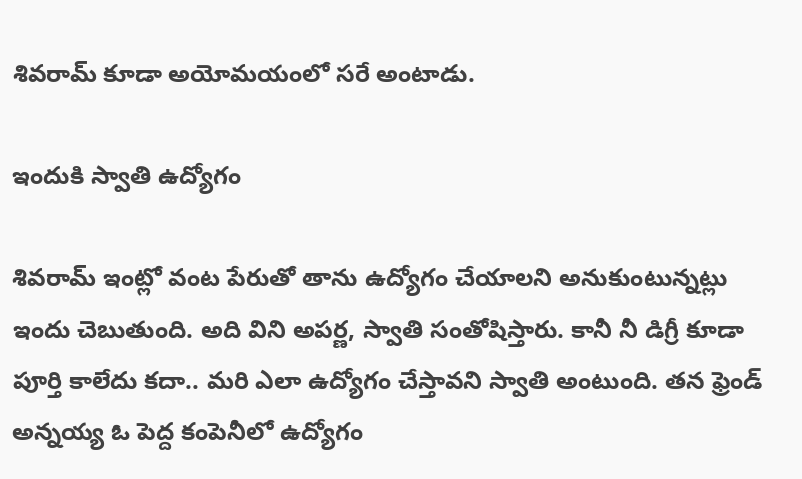శివరామ్ కూడా అయోమయంలో సరే అంటాడు.

ఇందుకి స్వాతి ఉద్యోగం

శివరామ్ ఇంట్లో వంట పేరుతో తాను ఉద్యోగం చేయాలని అనుకుంటున్నట్లు ఇందు చెబుతుంది. అది విని అపర్ణ, స్వాతి సంతోషిస్తారు. కానీ నీ డిగ్రీ కూడా పూర్తి కాలేదు కదా.. మరి ఎలా ఉద్యోగం చేస్తావని స్వాతి అంటుంది. తన ఫ్రెండ్ అన్నయ్య ఓ పెద్ద కంపెనీలో ఉద్యోగం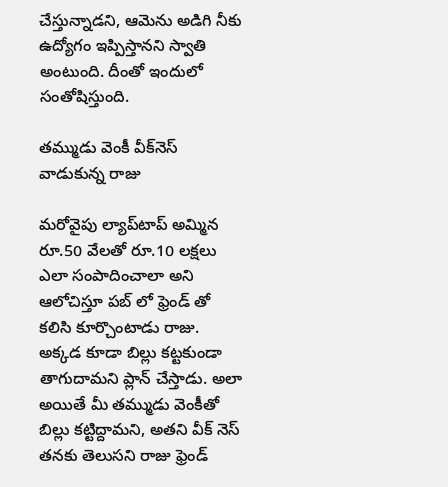చేస్తున్నాడని, ఆమెను అడిగి నీకు ఉద్యోగం ఇప్పిస్తానని స్వాతి అంటుంది. దీంతో ఇందులో సంతోషిస్తుంది.

తమ్ముడు వెంకీ వీక్‌నెస్ వాడుకున్న రాజు

మరోవైపు ల్యాప్‌టాప్ అమ్మిన రూ.50 వేలతో రూ.10 లక్షలు ఎలా సంపాదించాలా అని ఆలోచిస్తూ పబ్ లో ఫ్రెండ్ తో కలిసి కూర్చొంటాడు రాజు. అక్కడ కూడా బిల్లు కట్టకుండా తాగుదామని ప్లాన్ చేస్తాడు. అలా అయితే మీ తమ్ముడు వెంకీతో బిల్లు కట్టిద్దామని, అతని వీక్ నెస్ తనకు తెలుసని రాజు ఫ్రెండ్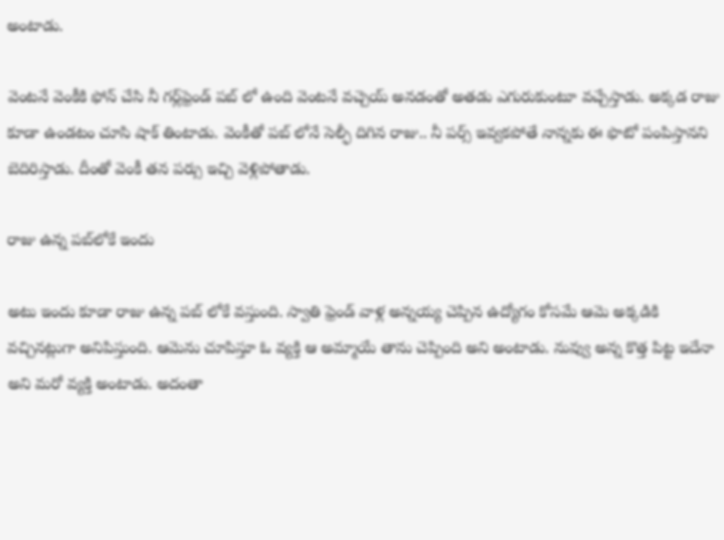అంటాడు.

వెంటనే వెంకీకి ఫోన్ చేసి నీ గర్ల్‌ఫ్రెండ్ పబ్ లో ఉంది వెంటనే వచ్చెయ్ అనడంతో అతడు ఎగురుకుంటూ వచ్చేస్తాడు. అక్కడ రాజు కూడా ఉండటం చూసి షాక్ తింటాడు. వెంకీతో పబ్ లోనే సెల్ఫీ దిగిన రాజు.. నీ పర్స్ ఇవ్వకపోతే నాన్నకు ఈ ఫొటో పంపిస్తానని బెదిరిస్తాడు. దీంతో వెంకీ తన పర్సు ఇచ్చి వెళ్లిపోతాడు.

రాజు ఉన్న పబ్‌లోకే ఇందు

అటు ఇందు కూడా రాజు ఉన్న పబ్ లోకే వస్తుంది. స్వాతి ఫ్రెండ్ వాళ్ల అన్నయ్య చెప్పిన ఉద్యోగం కోసమే ఆమె అక్కడికి వచ్చినట్లుగా అనిపిస్తుంది. ఆమెను చూపిస్తూ ఓ వ్యక్తి ఆ అమ్మాయే తాను చెప్పింది అని అంటాడు. నువ్వు అన్న కొత్త పిట్ట ఇదేనా అని మరో వ్యక్తి అంటాడు. అదంతా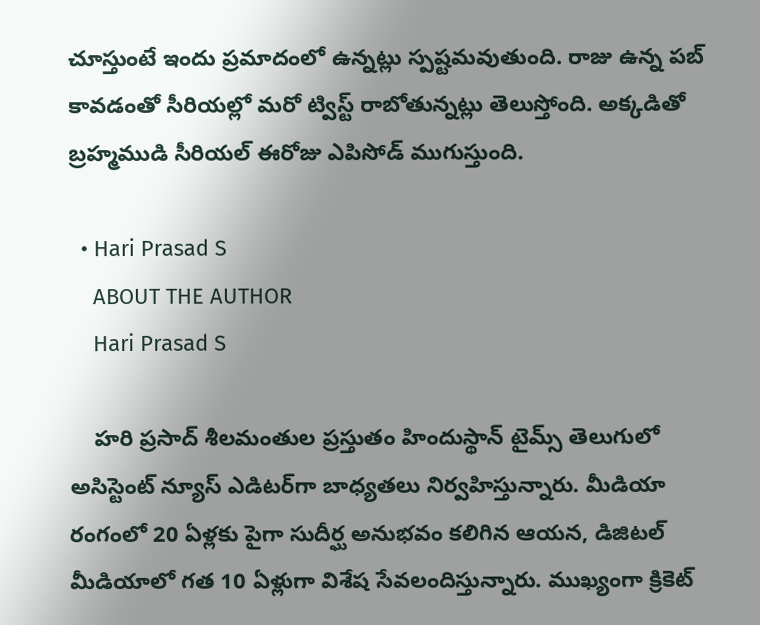చూస్తుంటే ఇందు ప్రమాదంలో ఉన్నట్లు స్పష్టమవుతుంది. రాజు ఉన్న పబ్ కావడంతో సీరియల్లో మరో ట్విస్ట్ రాబోతున్నట్లు తెలుస్తోంది. అక్కడితో బ్రహ్మముడి సీరియల్ ఈరోజు ఎపిసోడ్ ముగుస్తుంది.

  • Hari Prasad S
    ABOUT THE AUTHOR
    Hari Prasad S

    హరి ప్రసాద్ శీలమంతుల ప్రస్తుతం హిందుస్థాన్ టైమ్స్ తెలుగులో అసిస్టెంట్ న్యూస్ ఎడిటర్‌గా బాధ్యతలు నిర్వహిస్తున్నారు. మీడియా రంగంలో 20 ఏళ్లకు పైగా సుదీర్ఘ అనుభవం కలిగిన ఆయన, డిజిటల్ మీడియాలో గత 10 ఏళ్లుగా విశేష సేవలందిస్తున్నారు. ముఖ్యంగా క్రికెట్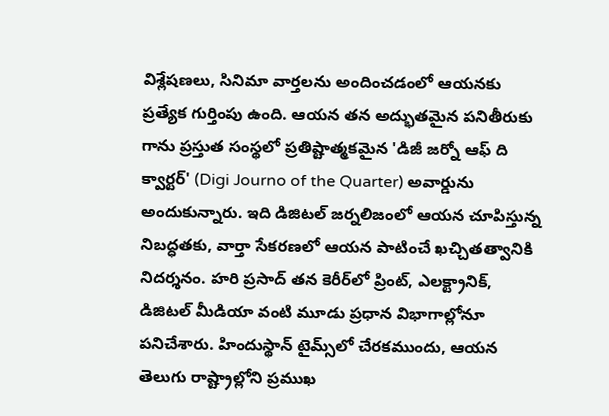విశ్లేషణలు, సినిమా వార్తలను అందించడంలో ఆయనకు ప్రత్యేక గుర్తింపు ఉంది. ఆయన తన అద్భుతమైన పనితీరుకు గాను ప్రస్తుత సంస్థలో ప్రతిష్టాత్మకమైన 'డిజీ జర్నో ఆఫ్ ది క్వార్టర్' (Digi Journo of the Quarter) అవార్డును అందుకున్నారు. ఇది డిజిటల్ జర్నలిజంలో ఆయన చూపిస్తున్న నిబద్ధతకు, వార్తా సేకరణలో ఆయన పాటించే ఖచ్చితత్వానికి నిదర్శనం. హరి ప్రసాద్ తన కెరీర్‌లో ప్రింట్, ఎలక్ట్రానిక్, డిజిటల్ మీడియా వంటి మూడు ప్రధాన విభాగాల్లోనూ పనిచేశారు. హిందుస్థాన్ టైమ్స్‌లో చేరకముందు, ఆయన తెలుగు రాష్ట్రాల్లోని ప్రముఖ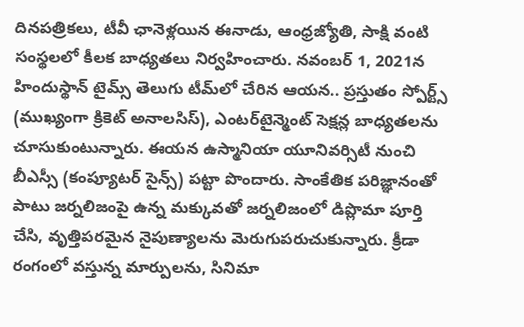దినపత్రికలు, టీవీ ఛానెళ్లయిన ఈనాడు, ఆంధ్రజ్యోతి, సాక్షి వంటి సంస్థలలో కీలక బాధ్యతలు నిర్వహించారు. నవంబర్ 1, 2021న హిందుస్థాన్ టైమ్స్ తెలుగు టీమ్‌లో చేరిన ఆయన.. ప్రస్తుతం స్పోర్ట్స్ (ముఖ్యంగా క్రికెట్ అనాలసిస్), ఎంటర్‌టైన్మెంట్ సెక్షన్ల బాధ్యతలను చూసుకుంటున్నారు. ఈయన ఉస్మానియా యూనివర్సిటీ నుంచి బీఎస్సీ (కంప్యూటర్ సైన్స్) పట్టా పొందారు. సాంకేతిక పరిజ్ఞానంతో పాటు జర్నలిజంపై ఉన్న మక్కువతో జర్నలిజంలో డిప్లొమా పూర్తి చేసి, వృత్తిపరమైన నైపుణ్యాలను మెరుగుపరుచుకున్నారు. క్రీడా రంగంలో వస్తున్న మార్పులను, సినిమా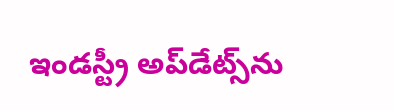ఇండస్ట్రీ అప్‌డేట్స్‌ను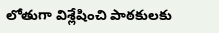లోతుగా విశ్లేషించి పాఠకులకు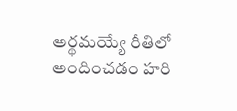అర్థమయ్యే రీతిలో అందించడం హరి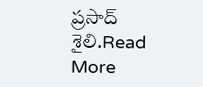ప్రసాద్ శైలి.Read More